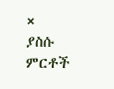×
ያስሱ ምርቶች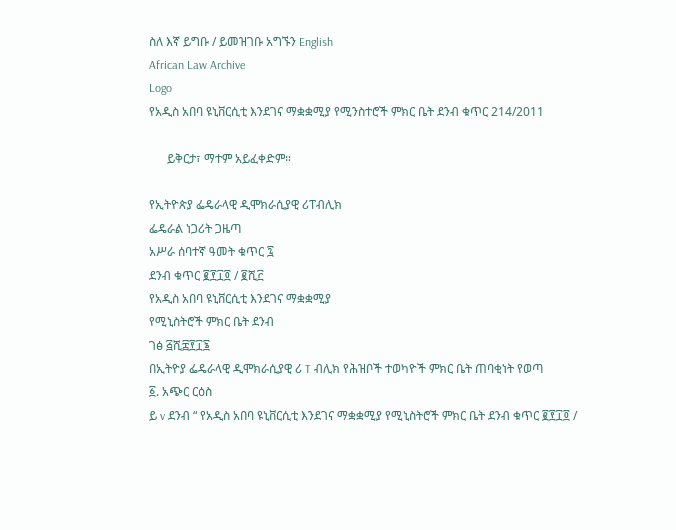ስለ እኛ ይግቡ / ይመዝገቡ አግኙን English
African Law Archive
Logo
የአዲስ አበባ ዩኒቨርሲቲ እንደገና ማቋቋሚያ የሚንስተሮች ምክር ቤት ደንብ ቁጥር 214/2011

      ይቅርታ፣ ማተም አይፈቀድም።

የኢትዮጵያ ፌዴራላዊ ዲሞክራሲያዊ ሪፐብሊክ
ፌዴራል ነጋሪት ጋዜጣ
አሥራ ሰባተኛ ዓመት ቁጥር ፯
ደንብ ቁጥር ፪፻፲፬ / ፪ሺ፫
የአዲስ አበባ ዩኒቨርሲቲ እንደገና ማቋቋሚያ
የሚኒስትሮች ምክር ቤት ደንብ
ገፅ ፭ሺ፰፻፲፮
በኢትዮያ ፌዴራላዊ ዲሞክራሲያዊ ሪ T ብሊክ የሕዝቦች ተወካዮች ምክር ቤት ጠባቂነት የወጣ
፩. አጭር ርዕስ
ይ v ደንብ “ የአዲስ አበባ ዩኒቨርሲቲ እንደገና ማቋቋሚያ የሚኒስትሮች ምክር ቤት ደንብ ቁጥር ፪፻፲፬ /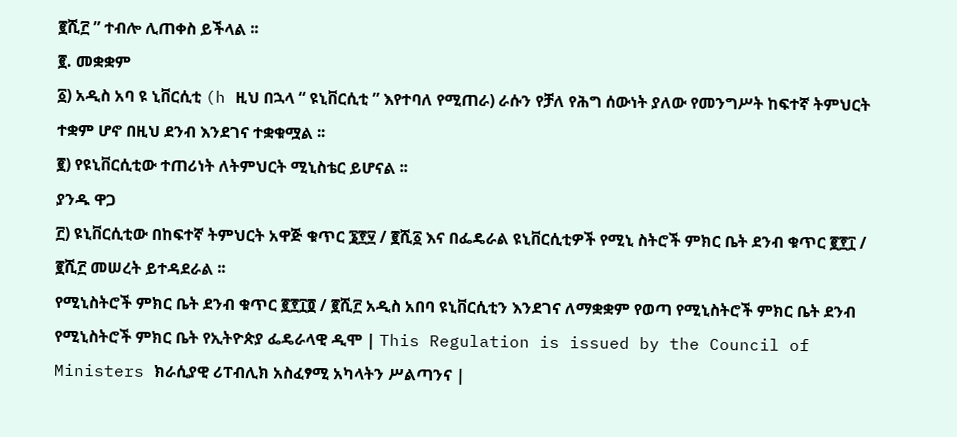፪ሺ፫ ” ተብሎ ሊጠቀስ ይችላል ፡፡
፪. መቋቋም
፩) አዲስ አባ ዩ ኒቨርሲቲ (h ዚህ በኋላ “ ዩኒቨርሲቲ ” እየተባለ የሚጠራ) ራሱን የቻለ የሕግ ሰውነት ያለው የመንግሥት ከፍተኛ ትምህርት ተቋም ሆኖ በዚህ ደንብ እንደገና ተቋቁሟል ፡፡
፪) የዩኒቨርሲቲው ተጠሪነት ለትምህርት ሚኒስቴር ይሆናል ፡፡
ያንዱ ዋጋ
፫) ዩኒቨርሲቲው በከፍተኛ ትምህርት አዋጅ ቁጥር ፮፻፶ / ፪ሺ፩ እና በፌዴራል ዩኒቨርሲቲዎች የሚኒ ስትሮች ምክር ቤት ደንብ ቁጥር ፪፻፲ / ፪ሺ፫ መሠረት ይተዳደራል ፡፡
የሚኒስትሮች ምክር ቤት ደንብ ቁጥር ፪፻፲፬ / ፪ሺ፫ አዲስ አበባ ዩኒቨርሲቲን እንደገና ለማቋቋም የወጣ የሚኒስትሮች ምክር ቤት ደንብ
የሚኒስትሮች ምክር ቤት የኢትዮጵያ ፌዴራላዊ ዲሞ | This Regulation is issued by the Council of Ministers ክራሲያዊ ሪፐብሊክ አስፈፃሚ አካላትን ሥልጣንና |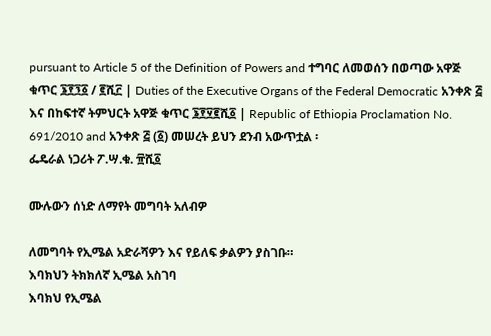pursuant to Article 5 of the Definition of Powers and ተግባር ለመወሰን በወጣው አዋጅ ቁጥር ፮፻፺፩ / ፪ሺ፫ | Duties of the Executive Organs of the Federal Democratic አንቀጽ ፭ እና በከፍተኛ ትምህርት አዋጅ ቁጥር ፮፻፶፪ሺ፩ | Republic of Ethiopia Proclamation No. 691/2010 and አንቀጽ ፭ (፩) መሠረት ይህን ደንብ አውጥቷል ፡
ፌዴራል ነጋሪት ፖ.ሣ.ቁ. ፹ሺ፩

ሙሉውን ሰነድ ለማየት መግባት አለብዎ

ለመግባት የኢሜል አድራሻዎን እና የይለፍ ቃልዎን ያስገቡ።
እባክህን ትክክለኛ ኢሜል አስገባ
እባክህ የኢሜል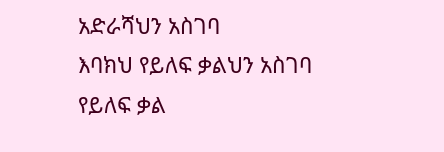አድራሻህን አስገባ
እባክህ የይለፍ ቃልህን አስገባ
የይለፍ ቃል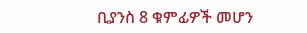ቢያንስ 8 ቁምፊዎች መሆን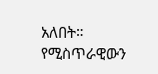አለበት።
የሚስጥራዊውን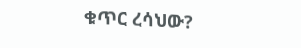ቁጥር ረሳህው?